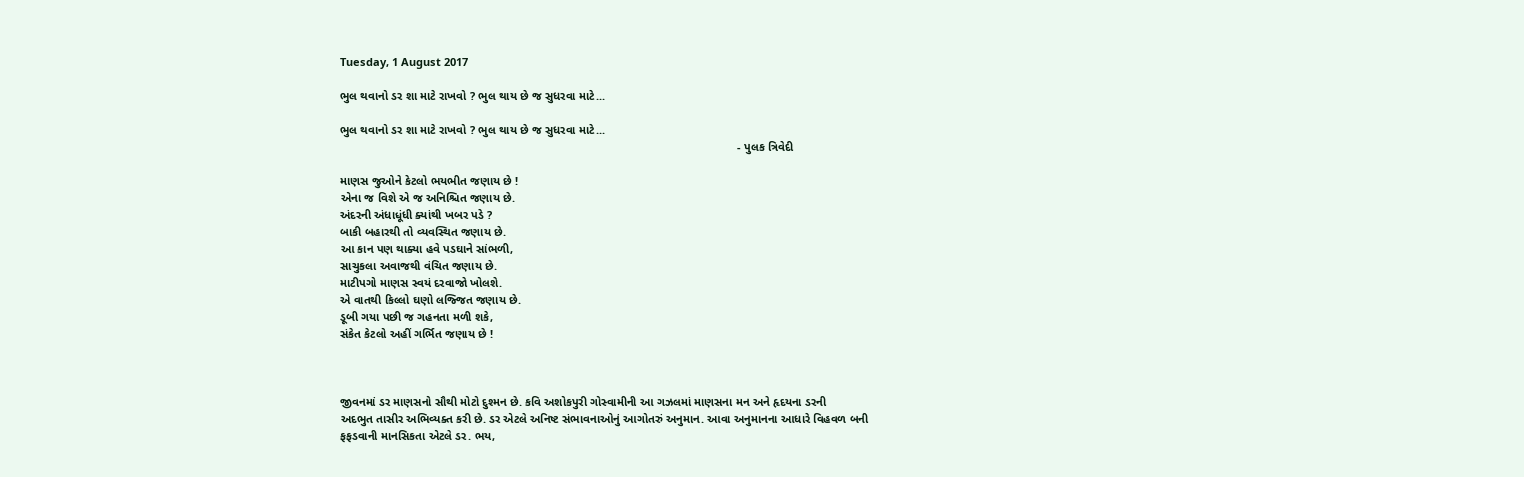Tuesday, 1 August 2017

ભુલ થવાનો ડર શા માટે રાખવો ? ભુલ થાય છે જ સુધરવા માટે...

ભુલ થવાનો ડર શા માટે રાખવો ? ભુલ થાય છે જ સુધરવા માટે...
                                                                                                                         - પુલક ત્રિવેદી

માણસ જુઓને કેટલો ભયભીત જણાય છે !
એના જ વિશે એ જ અનિશ્ચિત જણાય છે.
અંદરની અંધાધૂંધી ક્યાંથી ખબર પડે ?
બાકી બહારથી તો વ્યવસ્થિત જણાય છે.
આ કાન પણ થાક્યા હવે પડઘાને સાંભળી,
સાચુકલા અવાજથી વંચિત જણાય છે.
માટીપગો માણસ સ્વયં દરવાજો ખોલશે.
એ વાતથી કિલ્લો ઘણો લજ્જિત જણાય છે.
ડૂબી ગયા પછી જ ગહનતા મળી શકે,
સંકેત કેટલો અહીં ગર્ભિત જણાય છે !



જીવનમાં ડર માણસનો સૌથી મોટો દુશ્મન છે. કવિ અશોકપુરી ગોસ્વામીની આ ગઝલમાં માણસના મન અને હૃદયના ડરની
અદભુત તાસીર અભિવ્યક્ત કરી છે. ડર એટલે અનિષ્ટ સંભાવનાઓનું આગોતરું અનુમાન. આવા અનુમાનના આધારે વિહવળ બની
ફફડવાની માનસિકતા એટલે ડર. ભય,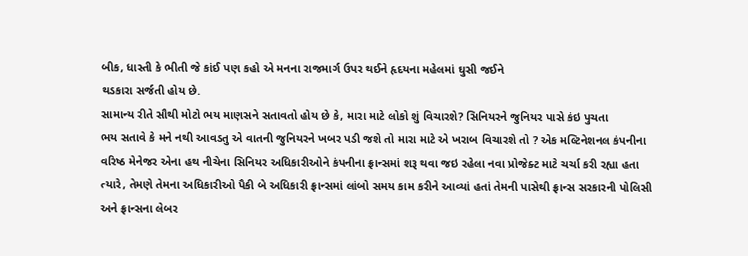બીક, ધાસ્તી કે ભીતી જે કાંઈ પણ કહો એ મનના રાજમાર્ગ ઉપર થઈને હૃદયના મહેલમાં ઘુસી જઈને
થડકારા સર્જતી હોય છે.
સામાન્ય રીતે સૌથી મોટો ભય માણસને સતાવતો હોય છે કે, મારા માટે લોકો શું વિચારશે? સિનિયરને જુનિયર પાસે કંઇ પુચતા
ભય સતાવે કે મને નથી આવડતુ એ વાતની જુનિયરને ખબર પડી જશે તો મારા માટે એ ખરાબ વિચારશે તો ? એક મલ્ટિનેશનલ કંપનીના
વરિષ્ઠ મેનેજર એના હથ નીચેના સિનિયર અધિકારીઓને કંપનીના ફ્રાન્સમાં શરૂ થવા જઇ રહેલા નવા પ્રોજેક્ટ માટે ચર્ચા કરી રહ્યા હતા
ત્યારે, તેમણે તેમના અધિકારીઓ પૈકી બે અધિકારી ફ્રાન્સમાં લાંબો સમય કામ કરીને આવ્યાં હતાં તેમની પાસેથી ફ્રાન્સ સરકારની પોલિસી
અને ફ્રાન્સના લેબર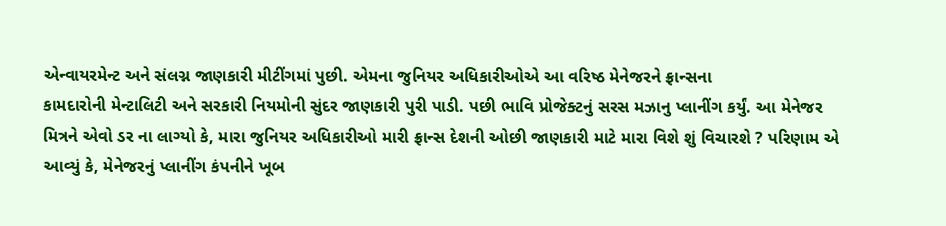એન્વાયરમેન્ટ અને સંલગ્ન જાણકારી મીટીંગમાં પુછી. એમના જુનિયર અધિકારીઓએ આ વરિષ્ઠ મેનેજરને ફ્રાન્સના
કામદારોની મેન્ટાલિટી અને સરકારી નિયમોની સુંદર જાણકારી પુરી પાડી. પછી ભાવિ પ્રોજેક્ટનું સરસ મઝાનુ પ્લાનીંગ કર્યું. આ મેનેજર
મિત્રને એવો ડર ના લાગ્યો કે, મારા જુનિયર અધિકારીઓ મારી ફ્રાન્સ દેશની ઓછી જાણકારી માટે મારા વિશે શું વિચારશે ? પરિણામ એ
આવ્યું કે, મેનેજરનું પ્લાનીંગ કંપનીને ખૂબ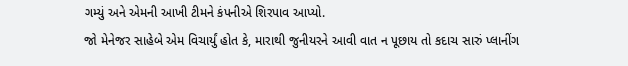ગમ્યું અને એમની આખી ટીમને કંપનીએ શિરપાવ આપ્યો.
જો મેનેજર સાહેબે એમ વિચાર્યું હોત કે, મારાથી જુનીયરને આવી વાત ન પૂછાય તો કદાચ સારું પ્લાનીંગ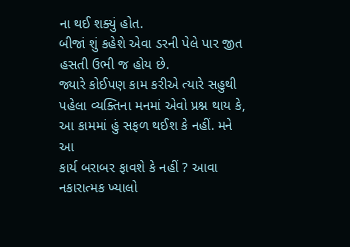ના થઈ શક્યું હોત.
બીજાં શું કહેશે એવા ડરની પેલે પાર જીત હસતી ઉભી જ હોય છે.
જ્યારે કોઈપણ કામ કરીએ ત્યારે સહુથી પહેલા વ્યક્તિના મનમાં એવો પ્રશ્ન થાય કે, આ કામમાં હું સફળ થઈશ કે નહીં. મને આ
કાર્ય બરાબર ફાવશે કે નહીં ? આવા નકારાત્મક ખ્યાલો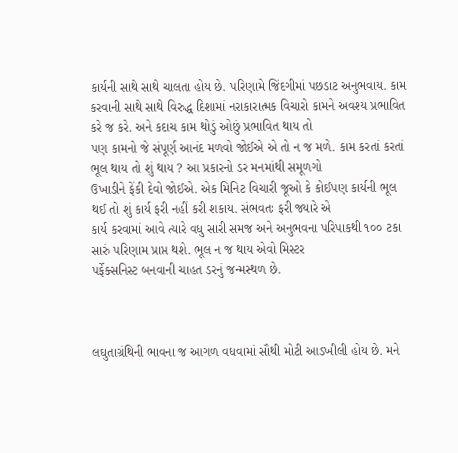કાર્યની સાથે સાથે ચાલતા હોય છે. પરિણામે જિંદગીમાં પછડાટ અનુભવાય. કામ
કરવાની સાથે સાથે વિરુદ્ધ દિશામાં નરાકારાત્મક વિચારો કામને અવશ્ય પ્રભાવિત કરે જ કરે. અને કદાચ કામ થોડું ઓછું પ્રભાવિત થાય તો
પણ કામનો જે સંપૂર્ણ આનંદ મળવો જોઈએ એ તો ન જ મળે. કામ કરતાં કરતાં ભૂલ થાય તો શું થાય ? આ પ્રકારનો ડર મનમાંથી સમૂળગો
ઉખાડીને ફેંકી દેવો જોઈએ. એક મિનિટ વિચારી જૂઓ કે કોઈપણ કાર્યની ભૂલ થઈ તો શું કાર્ય ફરી નહીં કરી શકાય. સંભવતઃ ફરી જ્યારે એ
કાર્ય કરવામાં આવે ત્યારે વધુ સારી સમજ અને અનુભવના પરિપાકથી ૧૦૦ ટકા સારું પરિણામ પ્રાપ્ત થશે. ભૂલ ન જ થાય એવો મિસ્ટર
પર્ફેક્સનિસ્ટ બનવાની ચાહત ડરનું જન્મસ્થળ છે.



લઘુતાગ્રંથિની ભાવના જ આગળ વધવામાં સૌથી મોટી આડખીલી હોય છે. મને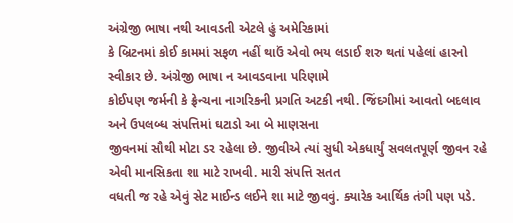અંગ્રેજી ભાષા નથી આવડતી એટલે હું અમેરિકામાં
કે બ્રિટનમાં કોઈ કામમાં સફળ નહીં થાઉં એવો ભય લડાઈ શરુ થતાં પહેલાં હારનો સ્વીકાર છે. અંગ્રેજી ભાષા ન આવડવાના પરિણામે
કોઈપણ જર્મની કે ફ્રેન્ચના નાગરિકની પ્રગતિ અટકી નથી. જિંદગીમાં આવતો બદલાવ અને ઉપલબ્ધ સંપત્તિમાં ઘટાડો આ બે માણસના
જીવનમાં સૌથી મોટા ડર રહેલા છે. જીવીએ ત્યાં સુધી એકધાર્યું સવલતપૂર્ણ જીવન રહે એવી માનસિકતા શા માટે રાખવી. મારી સંપત્તિ સતત
વધતી જ રહે એવું સેટ માઈન્ડ લઈને શા માટે જીવવું. ક્યારેક આર્થિક તંગી પણ પડે.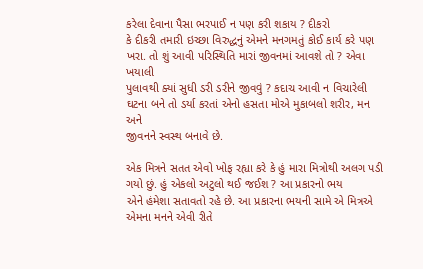કરેલા દેવાના પૈસા ભરપાઈ ન પણ કરી શકાય ? દીકરો
કે દીકરી તમારી ઇચ્છા વિરુદ્ધનું એમને મનગમતું કોઈ કાર્ય કરે પણ ખરા. તો શું આવી પરિસ્થિતિ મારાં જીવનમાં આવશે તો ? એવા ખયાલી
પુલાવથી ક્યાં સુધી ડરી ડરીને જીવવું ? કદાચ આવી ન વિચારેલી ઘટના બને તો ડર્યા કરતાં એનો હસતા મોએ મુકાબલો શરીર, મન અને
જીવનને સ્વસ્થ બનાવે છે.

એક મિત્રને સતત એવો ખોફ રહ્યા કરે કે હું મારા મિત્રોથી અલગ પડી ગયો છું. હું એકલો અટુલો થઈ જઈશ ? આ પ્રકારનો ભય
એને હંમેશા સતાવતો રહે છે. આ પ્રકારના ભયની સામે એ મિત્રએ એમના મનને એવી રીતે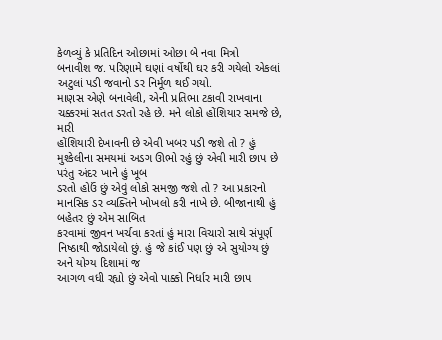કેળવ્યું કે પ્રતિદિન ઓછામાં ઓછા બે નવા મિત્રો
બનાવીશ જ. પરિણામે ઘણાં વર્ષોથી ઘર કરી ગયેલો એકલાં અટુલાં પડી જવાનો ડર નિર્મૂળ થઈ ગયો.
માણસ એણે બનાવેલી, એની પ્રતિભા ટકાવી રાખવાના ચક્કરમાં સતત ડરતો રહે છે. મને લોકો હોંશિયાર સમજે છે, મારી
હોંશિયારી દેખાવની છે એવી ખબર પડી જશે તો ? હું મુશ્કેલીના સમયમાં અડગ ઊભો રહું છું એવી મારી છાપ છે પરંતુ અંદર ખાને હું ખૂબ
ડરતો હોઉં છું એવું લોકો સમજી જશે તો ? આ પ્રકારનો માનસિક ડર વ્યક્તિને ખોખલો કરી નાખે છે. બીજાનાથી હું બહેતર છું એમ સાબિત
કરવામાં જીવન ખર્ચવા કરતાં હું મારા વિચારો સાથે સંપૂર્ણ નિષ્ઠાથી જોડાયેલો છું. હું જે કાંઈ પણ છું એ સુયોગ્ય છું અને યોગ્ય દિશામાં જ
આગળ વધી રહ્યો છું એવો પાક્કો નિર્ધાર મારી છાપ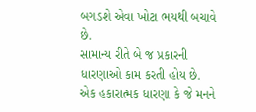બગડશે એવા ખોટા ભયથી બચાવે છે.
સામાન્ય રીતે બે જ પ્રકારની ધારણાઓ કામ કરતી હોય છે. એક હકારાત્મક ધારણા કે જે મનને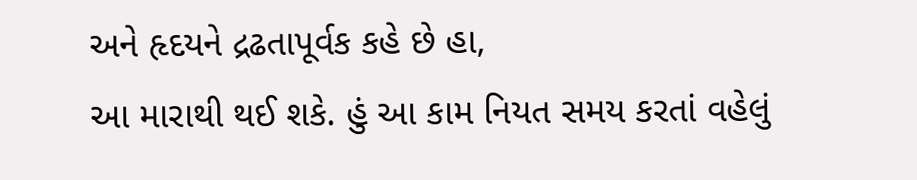અને હૃદયને દ્રઢતાપૂર્વક કહે છે હા,
આ મારાથી થઈ શકે. હું આ કામ નિયત સમય કરતાં વહેલું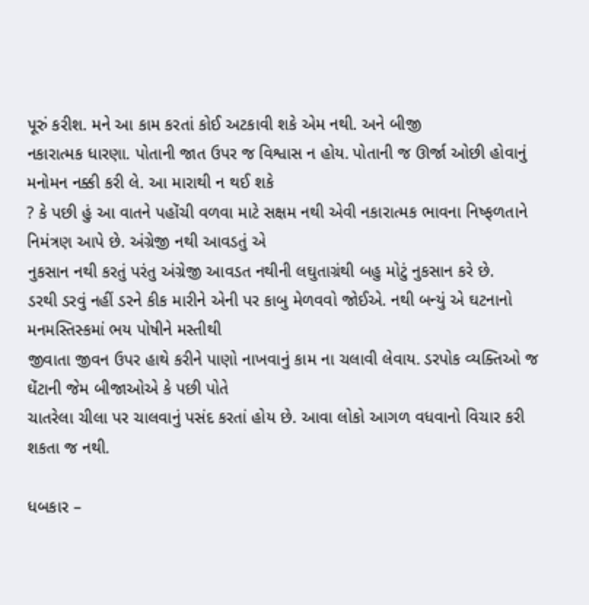પૂરું કરીશ. મને આ કામ કરતાં કોઈ અટકાવી શકે એમ નથી. અને બીજી
નકારાત્મક ધારણા. પોતાની જાત ઉપર જ વિશ્વાસ ન હોય. પોતાની જ ઊર્જા ઓછી હોવાનું મનોમન નક્કી કરી લે. આ મારાથી ન થઈ શકે
? કે પછી હું આ વાતને પહોંચી વળવા માટે સક્ષમ નથી એવી નકારાત્મક ભાવના નિષ્ફળતાને નિમંત્રણ આપે છે. અંગ્રેજી નથી આવડતું એ
નુકસાન નથી કરતું પરંતુ અંગ્રેજી આવડત નથીની લઘુતાગ્રંથી બહુ મોટું નુકસાન કરે છે.
ડરથી ડરવું નહીં ડરને કીક મારીને એની પર કાબુ મેળવવો જોઈએ. નથી બન્યું એ ઘટનાનો મનમસ્તિસ્કમાં ભય પોષીને મસ્તીથી
જીવાતા જીવન ઉપર હાથે કરીને પાણો નાખવાનું કામ ના ચલાવી લેવાય. ડરપોક વ્યક્તિઓ જ ઘેંટાની જેમ બીજાઓએ કે પછી પોતે
ચાતરેલા ચીલા પર ચાલવાનું પસંદ કરતાં હોય છે. આવા લોકો આગળ વધવાનો વિચાર કરી શકતા જ નથી.

ધબકાર –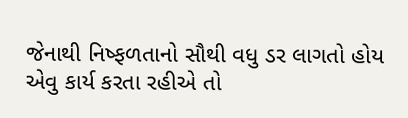જેનાથી નિષ્ફળતાનો સૌથી વધુ ડર લાગતો હોય એવુ કાર્ય કરતા રહીએ તો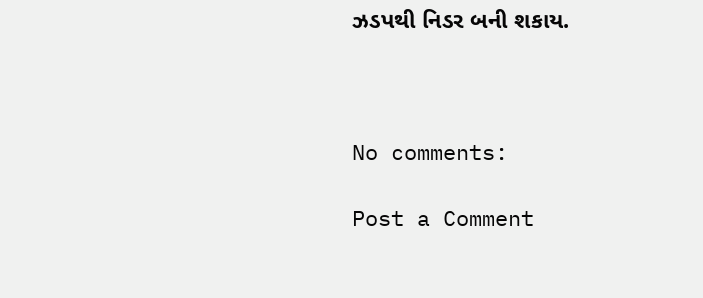ઝડપથી નિડર બની શકાય.



No comments:

Post a Comment